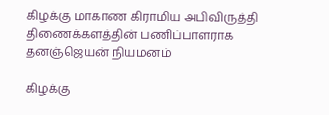கிழக்கு மாகாண கிராமிய அபிவிருத்தி திணைக்களத்தின் பணிப்பாளராக தனஞ்ஜெயன் நியமனம்

கிழக்கு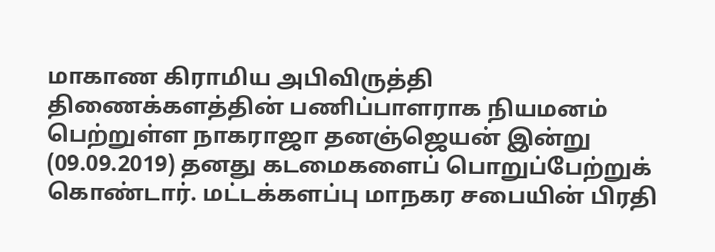மாகாண கிராமிய அபிவிருத்தி திணைக்களத்தின் பணிப்பாளராக நியமனம் பெற்றுள்ள நாகராஜா தனஞ்ஜெயன் இன்று (09.09.2019) தனது கடமைகளைப் பொறுப்பேற்றுக் கொண்டார். மட்டக்களப்பு மாநகர சபையின் பிரதி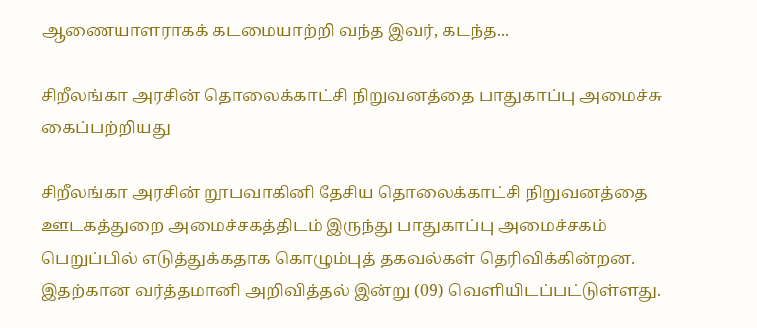ஆணையாளராகக் கடமையாற்றி வந்த இவர், கடந்த...

சிறீலங்கா அரசின் தொலைக்காட்சி நிறுவனத்தை பாதுகாப்பு அமைச்சு கைப்பற்றியது

சிறீலங்கா அரசின் றூபவாகினி தேசிய தொலைக்காட்சி நிறுவனத்தை ஊடகத்துறை அமைச்சகத்திடம் இருந்து பாதுகாப்பு அமைச்சகம் பெறுப்பில் எடுத்துக்கதாக கொழும்புத் தகவல்கள் தெரிவிக்கின்றன. இதற்கான வர்த்தமானி அறிவித்தல் இன்று (09) வெளியிடப்பட்டுள்ளது.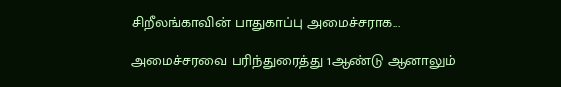சிறீலங்காவின் பாதுகாப்பு அமைச்சராக...

அமைச்சரவை பரிந்துரைத்து 1ஆண்டு ஆனாலும்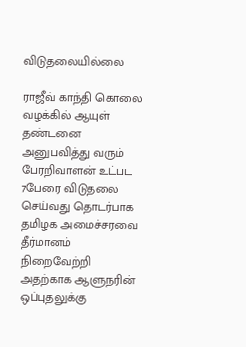விடுதலையில்லை

ராஜீவ் காந்தி கொலை வழக்கில் ஆயுள் தண்டனை அனுபவித்து வரும் பேரறிவாளன் உட்பட 7பேரை விடுதலை செய்வது தொடர்பாக தமிழக அமைச்சரவை தீர்மானம் நிறைவேற்றி அதற்காக ஆளுநரின் ஒப்புதலுக்கு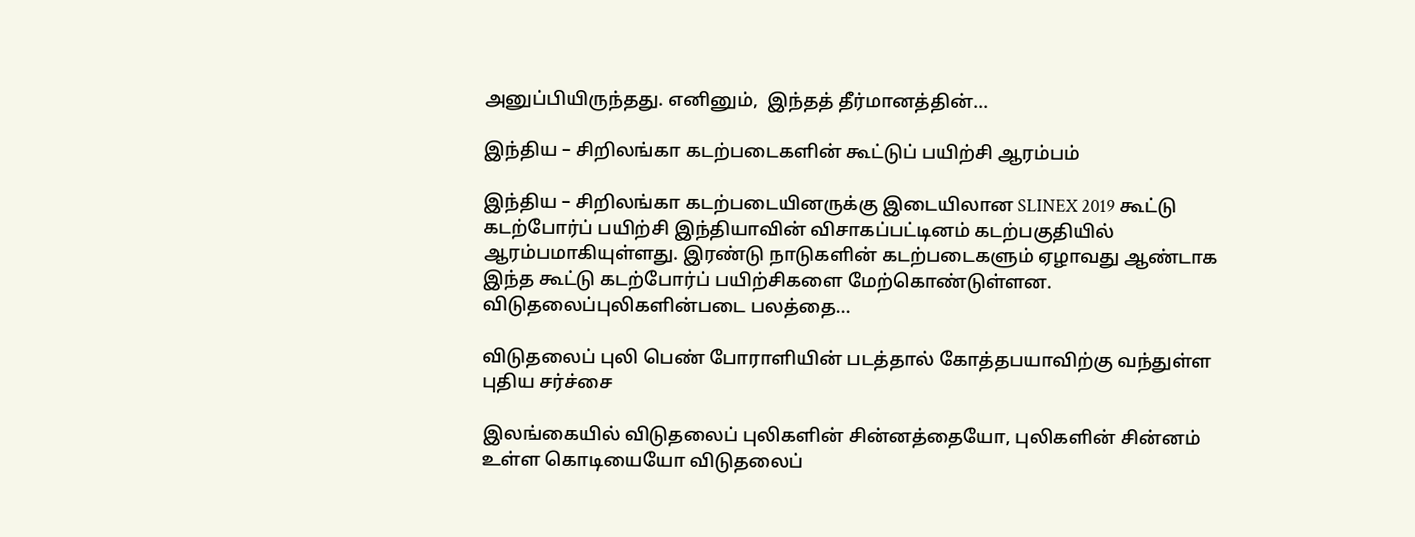அனுப்பியிருந்தது. எனினும்,  இந்தத் தீர்மானத்தின்...

இந்திய – சிறிலங்கா கடற்படைகளின் கூட்டுப் பயிற்சி ஆரம்பம்

இந்திய – சிறிலங்கா கடற்படையினருக்கு இடையிலான SLINEX 2019 கூட்டு கடற்போர்ப் பயிற்சி இந்தியாவின் விசாகப்பட்டினம் கடற்பகுதியில் ஆரம்பமாகியுள்ளது. இரண்டு நாடுகளின் கடற்படைகளும் ஏழாவது ஆண்டாக இந்த கூட்டு கடற்போர்ப் பயிற்சிகளை மேற்கொண்டுள்ளன. விடுதலைப்புலிகளின்படை பலத்தை...

விடுதலைப் புலி பெண் போராளியின் படத்தால் கோத்தபயாவிற்கு வந்துள்ள புதிய சர்ச்சை

இலங்கையில் விடுதலைப் புலிகளின் சின்னத்தையோ, புலிகளின் சின்னம் உள்ள கொடியையோ விடுதலைப்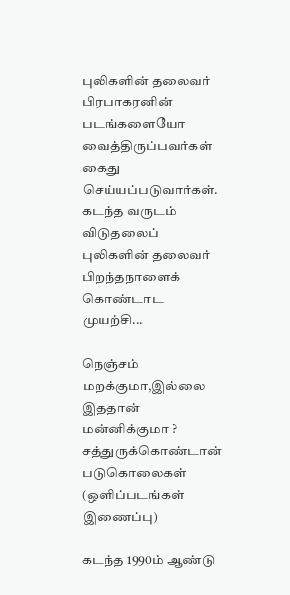புலிகளின் தலைவர் பிரபாகரனின் படங்களையோ வைத்திருப்பவர்கள் கைது செய்யப்படுவார்கள்.  கடந்த வருடம் விடுதலைப் புலிகளின் தலைவர் பிறந்தநாளைக் கொண்டாட முயற்சி...

நெஞ்சம் மறக்குமா,இல்லை இததான் மன்னிக்குமா ? சத்துருக்கொண்டான் படுகொலைகள் (ஒளிப்படங்கள் இணைப்பு)

கடந்த 1990ம் ஆண்டு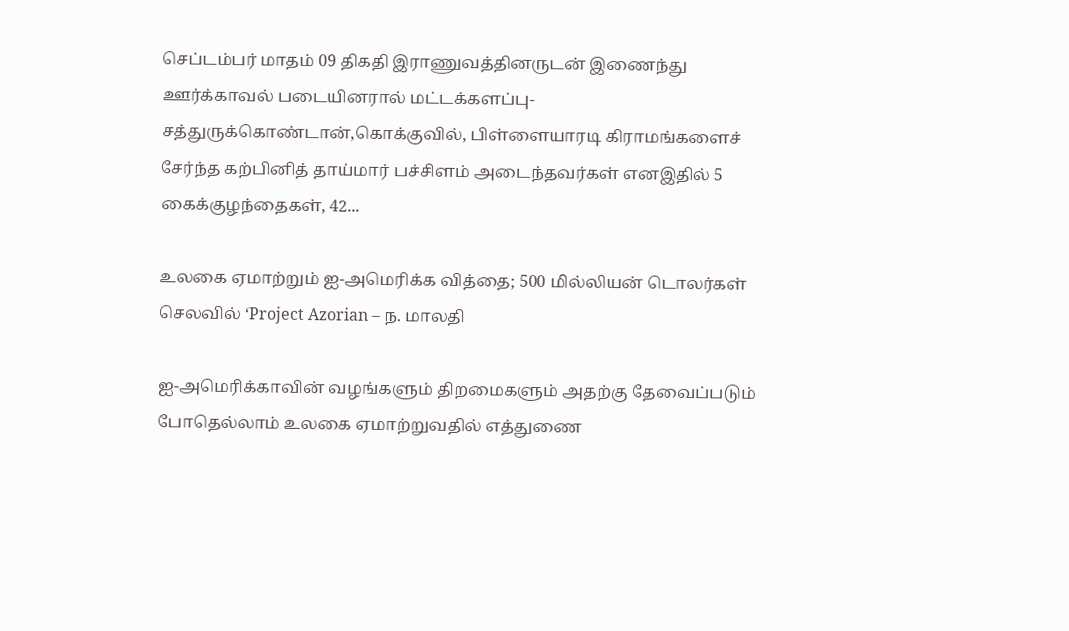செப்டம்பர் மாதம் 09 திகதி இராணுவத்தினருடன் இணைந்து ஊர்க்காவல் படையினரால் மட்டக்களப்பு-சத்துருக்கொண்டான்,கொக்குவில், பிள்ளையாரடி கிராமங்களைச் சேர்ந்த கற்பினித் தாய்மார் பச்சிளம் அடைந்தவர்கள் எனஇதில் 5 கைக்குழந்தைகள், 42...

உலகை ஏமாற்றும் ஐ-அமெரிக்க வித்தை; 500 மில்லியன் டொலர்கள் செலவில் ‘Project Azorian – ந. மாலதி

ஐ-அமெரிக்காவின் வழங்களும் திறமைகளும் அதற்கு தேவைப்படும் போதெல்லாம் உலகை ஏமாற்றுவதில் எத்துணை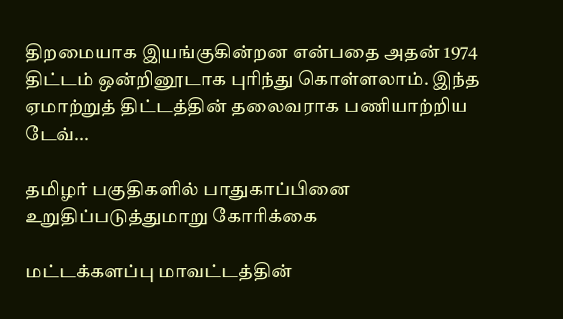திறமையாக இயங்குகின்றன என்பதை அதன் 1974 திட்டம் ஒன்றினூடாக புரிந்து கொள்ளலாம். இந்த ஏமாற்றுத் திட்டத்தின் தலைவராக பணியாற்றிய டேவ்...

தமிழர் பகுதிகளில் பாதுகாப்பினை உறுதிப்படுத்துமாறு கோரிக்கை

மட்டக்களப்பு மாவட்டத்தின்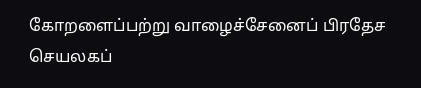கோறளைப்பற்று வாழைச்சேனைப் பிரதேச செயலகப்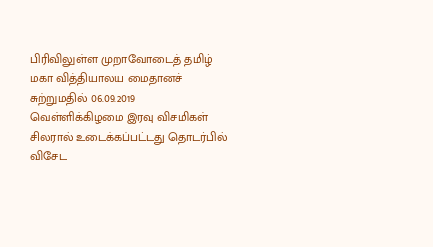பிரிவிலுள்ள முறாவோடைத் தமிழ் மகா வித்தியாலய மைதானச் சுற்றுமதில் 06.09.2019 வெள்ளிக்கிழமை இரவு விசமிகள் சிலரால் உடைக்கப்பட்டது தொடர்பில் விசேட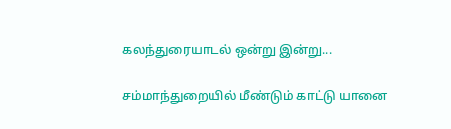கலந்துரையாடல் ஒன்று இன்று...

சம்மாந்துறையில் மீண்டும் காட்டு யானை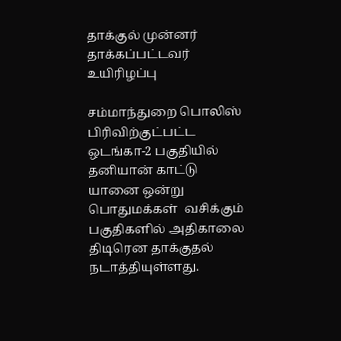தாக்குல் முன்னர் தாக்கப்பட்டவர் உயிரிழப்பு

சம்மாந்துறை பொலிஸ் பிரிவிற்குட்பட்ட  ஒடங்கா-2 பகுதியில்  தனியான் காட்டு யானை ஒன்று   பொதுமக்கள்  வசிக்கும் பகுதிகளில் அதிகாலை  திடிரென தாக்குதல் நடாத்தியுள்ளது.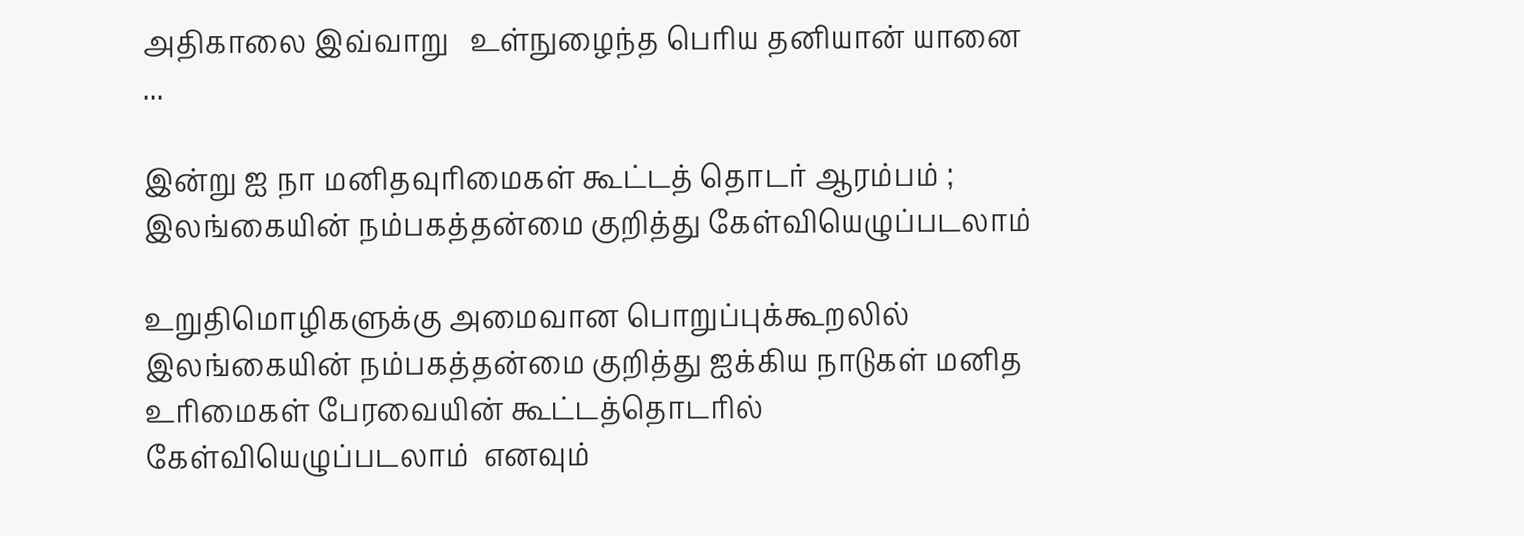அதிகாலை இவ்வாறு   உள்நுழைந்த பெரிய தனியான் யானை  ...

இன்று ஐ நா மனிதவுரிமைகள் கூட்டத் தொடர் ஆரம்பம் ; இலங்கையின் நம்பகத்தன்மை குறித்து கேள்வியெழுப்படலாம்

உறுதிமொழிகளுக்கு அமைவான பொறுப்புக்கூறலில் இலங்கையின் நம்பகத்தன்மை குறித்து ஐக்கிய நாடுகள் மனித உரிமைகள் பேரவையின் கூட்டத்தொடரில் கேள்வியெழுப்படலாம்  எனவும்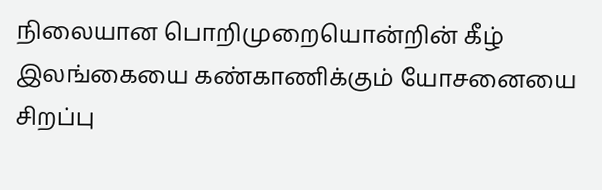நிலையான பொறிமுறையொன்றின் கீழ் இலங்கையை கண்காணிக்கும் யோசனையை சிறப்பு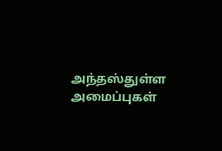அந்தஸ்துள்ள அமைப்புகள்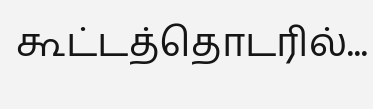கூட்டத்தொடரில்...